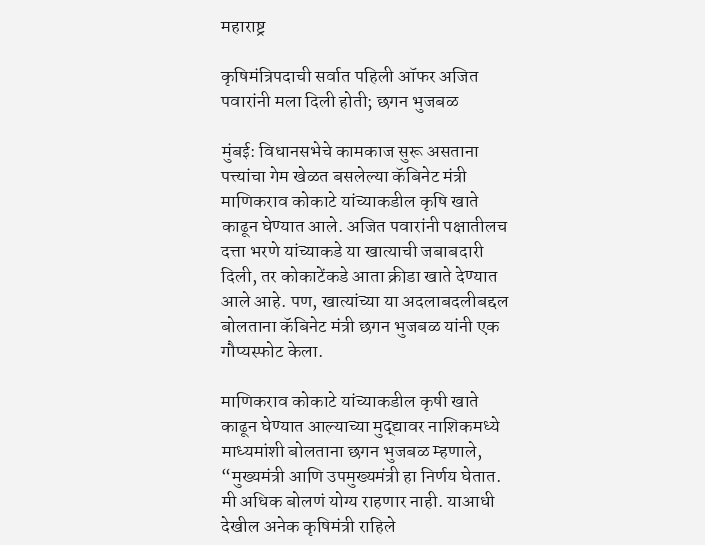महाराष्ट्र

कृषिमंत्रिपदाची सर्वात पहिली ऑफर अजित पवारांनी मला दिली होती; छगन भुजबळ

मुंबई: विधानसभेचे कामकाज सुरू असताना पत्त्यांचा गेम खेळत बसलेल्या कॅबिनेट मंत्री माणिकराव कोकाटे यांच्याकडील कृषि खाते काढून घेण्यात आले. अजित पवारांनी पक्षातीलच दत्ता भरणे यांच्याकडे या खात्याची जबाबदारी दिली, तर कोकाटेंकडे आता क्रीडा खाते देण्यात आले आहे. पण, खात्यांच्या या अदलाबदलीबद्दल बोलताना कॅबिनेट मंत्री छगन भुजबळ यांनी एक गौप्यस्फोट केला.

माणिकराव कोकाटे यांच्याकडील कृषी खाते काढून घेण्यात आल्याच्या मुद्द्यावर नाशिकमध्ये माध्यमांशी बोलताना छगन भुजबळ म्हणाले, “मुख्यमंत्री आणि उपमुख्यमंत्री हा निर्णय घेतात. मी अधिक बोलणं योग्य राहणार नाही. याआधी देखील अनेक कृषिमंत्री राहिले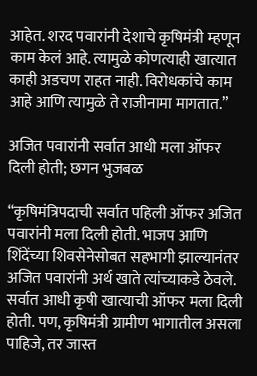आहेत. शरद पवारांनी देशाचे कृषिमंत्री म्हणून काम केलं आहे. त्यामुळे कोणत्याही खात्यात काही अडचण राहत नाही. विरोधकांचे काम आहे आणि त्यामुळे ते राजीनामा मागतात.”

अजित पवारांनी सर्वात आधी मला ऑफर दिली होती; छगन भुजबळ

“कृषिमंत्रिपदाची सर्वात पहिली ऑफर अजित पवारांनी मला दिली होती. भाजप आणि शिंदेंच्या शिवसेनेसोबत सहभागी झाल्यानंतर अजित पवारांनी अर्थ खाते त्यांच्याकडे ठेवले. सर्वात आधी कृषी खात्याची ऑफर मला दिली होती. पण, कृषिमंत्री ग्रामीण भागातील असला पाहिजे, तर जास्त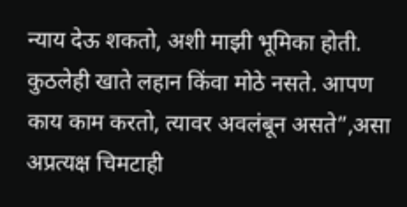न्याय देऊ शकतो, अशी माझी भूमिका होती. कुठलेही खाते लहान किंवा मोठे नसते. आपण काय काम करतो, त्यावर अवलंबून असते”,असा अप्रत्यक्ष चिमटाही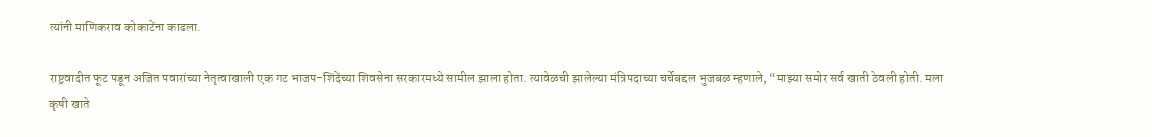त्यांनी माणिकराव कोकाटेंना काढला.

राष्ट्रवादीत फूट पडून अजित पवारांच्या नेतृत्वाखाली एक गट भाजप-शिंदेंच्या शिवसेना सरकारमध्ये सामील झाला होता. त्यावेळची झालेल्या मंत्रि‍पदाच्या चर्चेबद्दल भुजबळ म्हणाले, “माझ्या समोर सर्व खाती ठेवली होती. मला कृषी खाते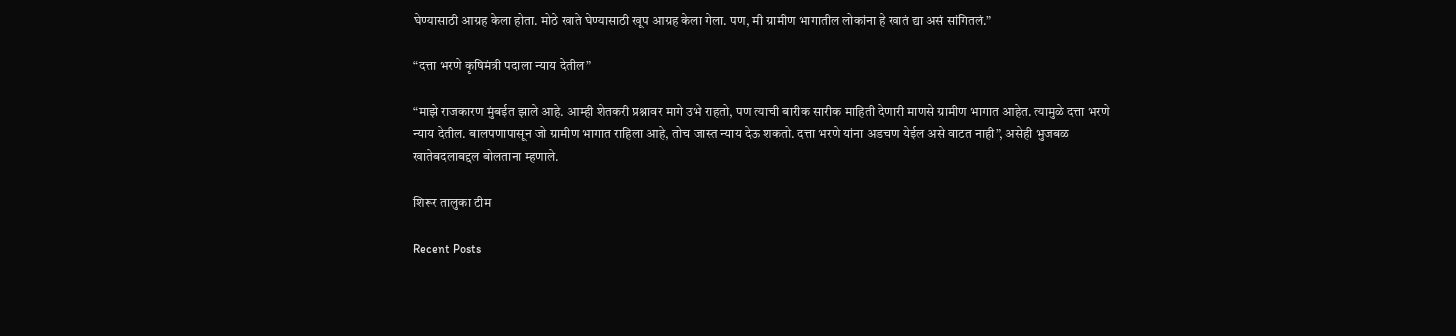घेण्यासाठी आग्रह केला होता. मोठे खाते घेण्यासाठी खूप आग्रह केला गेला. पण, मी ग्रामीण भागातील लोकांना हे खातं द्या असं सांगितलं.”

“दत्ता भरणे कृषिमंत्री पदाला न्याय देतील”

“माझे राजकारण मुंबईत झाले आहे. आम्ही शेतकरी प्रश्नावर मागे उभे राहतो, पण त्याची बारीक सारीक माहिती देणारी माणसे ग्रामीण भागात आहेत. त्यामुळे दत्ता भरणे न्याय देतील. बालपणापासून जो ग्रामीण भागात राहिला आहे, तोच जास्त न्याय देऊ शकतो. दत्ता भरणे यांना अडचण येईल असे वाटत नाही”, असेही भुजबळ खातेबदलाबद्दल बोलताना म्हणाले.

शिरूर तालुका टीम

Recent Posts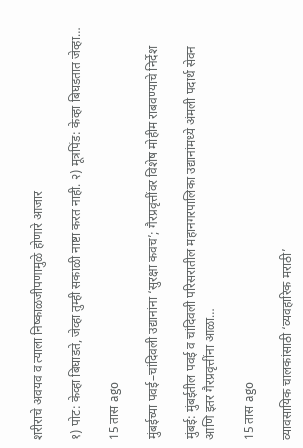शरीराचे अवयव व त्याला निष्काळजीपणामुळे होणारे आजार

१) पोट: केव्हा बिघाडते, जेव्हा तुम्ही सकाळी नाष्टा करत नाही. २) मूत्रपिंड: केव्हा बिघडतात जेव्हा…

15 तास ago

मुंबईच्या पवई–चांदिवली उद्यानांना ‘सुरक्षा कवच’; गैरप्रवृत्तींवर विशेष मोहीम राबवण्याचे निर्देश

मुंबई: मुंबईतील पवई व चांदिवली परिसरातील महानगरपालिका उद्यानांमध्ये अंमली पदार्थ सेवन आणि इतर गैरप्रवृत्तींना आळा…

15 तास ago

व्यावसायिक चालकांसाठी ‘व्यवहारिक मराठी’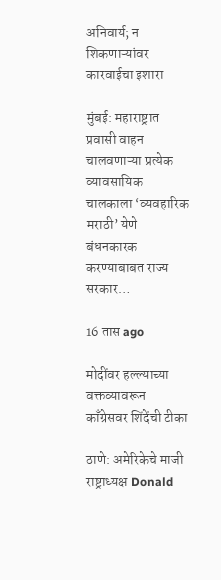अनिवार्य; न शिकणाऱ्यांवर कारवाईचा इशारा

मुंबई: महाराष्ट्रात प्रवासी वाहन चालवणाऱ्या प्रत्येक व्यावसायिक चालकाला ‘व्यवहारिक मराठी’ येणे बंधनकारक करण्याबाबत राज्य सरकार…

16 तास ago

मोदींवर हल्ल्याच्या वक्तव्यावरून काँग्रेसवर शिंदेंची टीका

ठाणे: अमेरिकेचे माजी राष्ट्राध्यक्ष Donald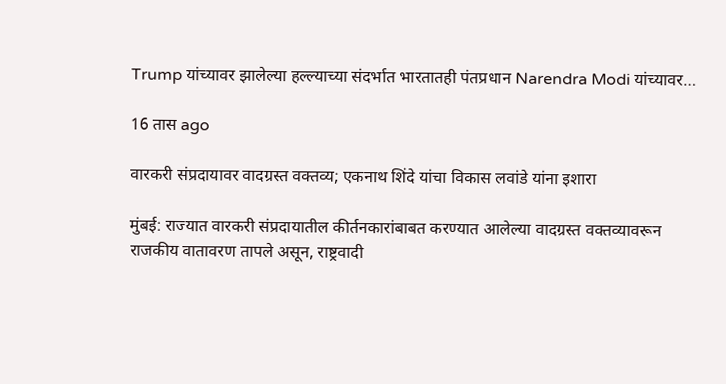Trump यांच्यावर झालेल्या हल्ल्याच्या संदर्भात भारतातही पंतप्रधान Narendra Modi यांच्यावर…

16 तास ago

वारकरी संप्रदायावर वादग्रस्त वक्तव्य; एकनाथ शिंदे यांचा विकास लवांडे यांना इशारा

मुंबई: राज्यात वारकरी संप्रदायातील कीर्तनकारांबाबत करण्यात आलेल्या वादग्रस्त वक्तव्यावरून राजकीय वातावरण तापले असून, राष्ट्रवादी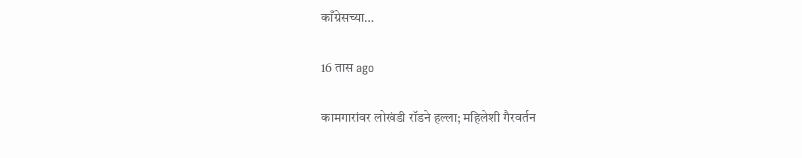काँग्रेसच्या…

16 तास ago

कामगारांवर लोखंडी रॉडने हल्ला; महिलेशी गैरवर्तन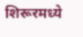शिरूरमध्ये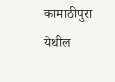कामाठीपुरा येथील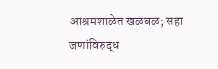आश्रमशाळेत खळबळ; सहा जणांविरुद्ध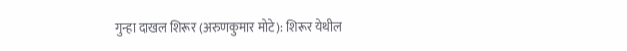गुन्हा दाखल शिरूर (अरुणकुमार मोटे): शिरूर येथील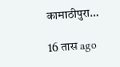कामाठीपुरा…

16 तास ago